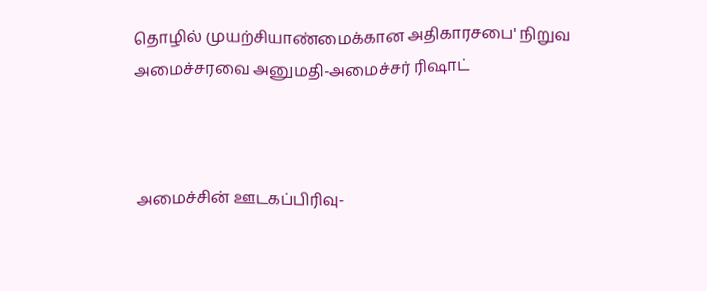தொழில் முயற்சியாண்மைக்கான அதிகாரசபை' நிறுவ அமைச்சரவை அனுமதி-அமைச்சர் ரிஷாட்



அமைச்சின் ஊடகப்பிரிவு-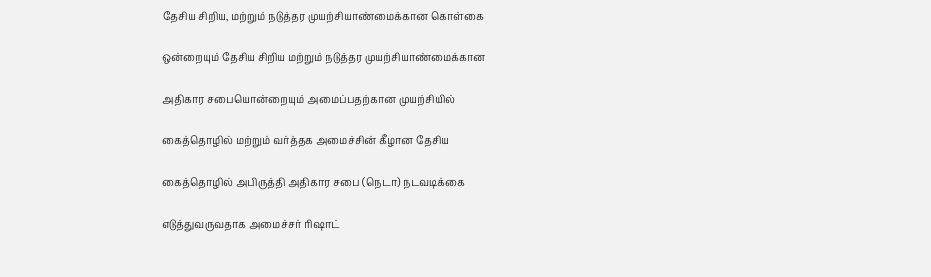தேசிய சிறிய, மற்றும் நடுத்தர முயற்சியாண்மைக்கான கொள்கை

ஒன்றையும் தேசிய சிறிய மற்றும் நடுத்தர முயற்சியாண்மைக்கான

அதிகார சபையொன்றையும் அமைப்பதற்கான முயற்சியில்

கைத்தொழில் மற்றும் வர்த்தக அமைச்சின் கீழான தேசிய

கைத்தொழில் அபிருத்தி அதிகார சபை (நெடா) நடவடிக்கை

எடுத்துவருவதாக அமைச்சர் ரிஷாட்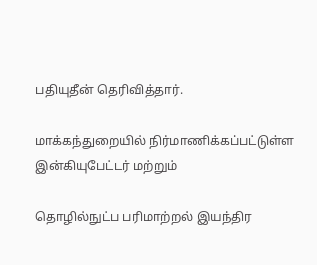பதியுதீன் தெரிவித்தார்.

மாக்கந்துறையில் நிர்மாணிக்கப்பட்டுள்ள இன்கியுபேட்டர் மற்றும்

தொழில்நுட்ப பரிமாற்றல் இயந்திர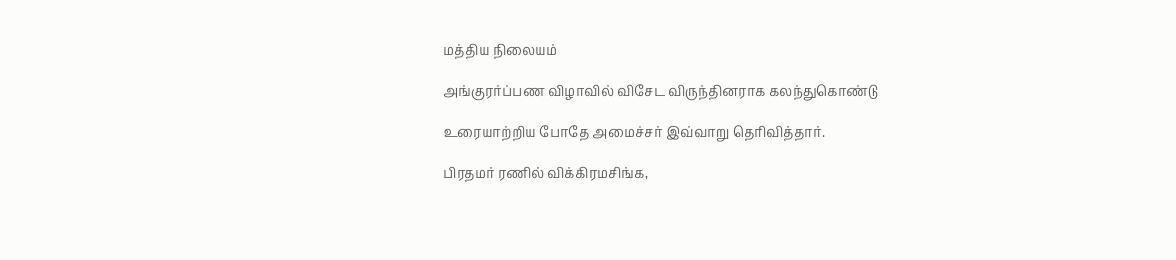மத்திய நிலையம்

அங்குரர்ப்பண விழாவில் விசேட விருந்தினராக கலந்துகொண்டு

உரையாற்றிய போதே அமைச்சர் இவ்வாறு தெரிவித்தார்.

பிரதமர் ரணில் விக்கிரமசிங்க,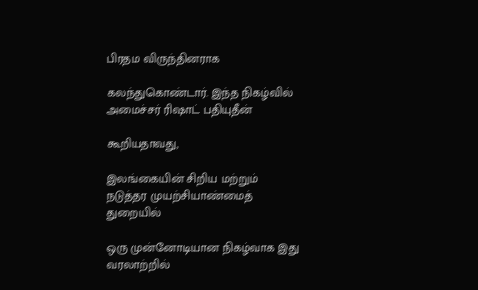பிரதம விருந்தினராக

கலந்துகொண்டார். இந்த நிகழ்வில் அமைச்சர் ரிஷாட் பதியுதீன்

கூறியதாவது,

இலங்கையின் சிறிய மற்றும் நடுத்தர முயற்சியாண்மைத் துறையில்

ஒரு முன்னோடியான நிகழ்வாக இது வரலாற்றில்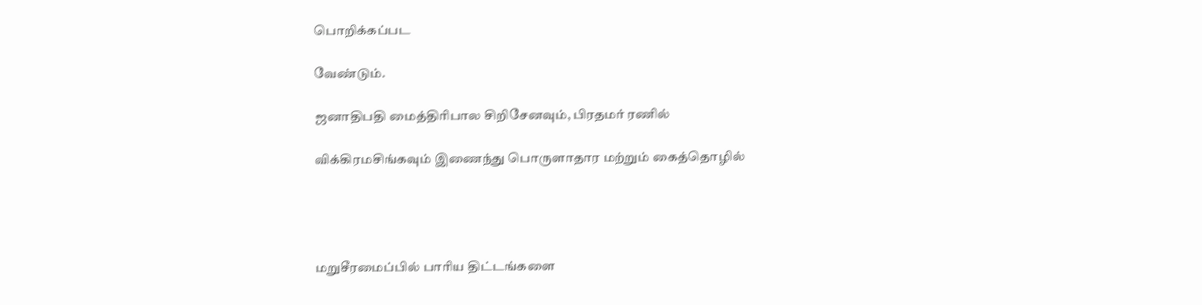பொறிக்கப்பட

வேண்டும்.

ஜனாதிபதி மைத்திரிபால சிறிசேனவும், பிரதமர் ரணில்

விக்கிரமசிங்கவும் இணைந்து பொருளாதார மற்றும் கைத்தொழில்




மறுசீரமைப்பில் பாரிய திட்டங்களை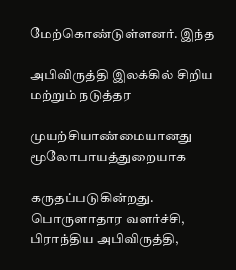மேற்கொண்டுள்ளனர். இந்த

அபிவிருத்தி இலக்கில் சிறிய மற்றும் நடுத்தர

முயற்சியாண்மையானது மூலோபாயத்துறையாக

கருதப்படுகின்றது. பொருளாதார வளர்ச்சி, பிராந்திய அபிவிருத்தி,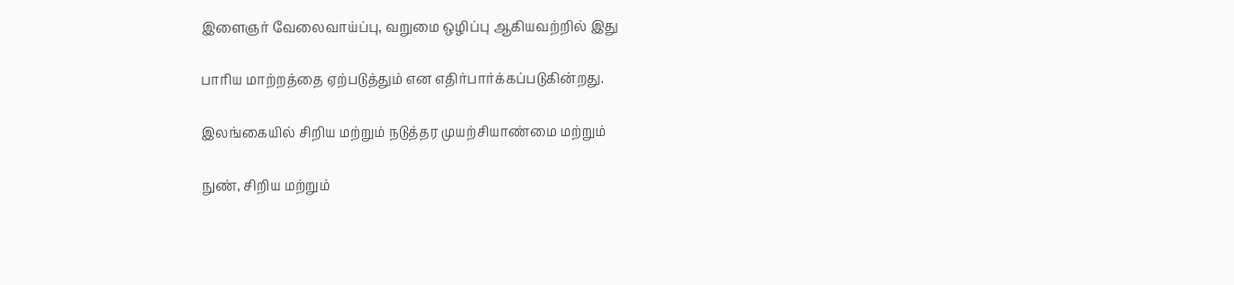இளைஞர் வேலைவாய்ப்பு, வறுமை ஒழிப்பு ஆகியவற்றில் இது

பாரிய மாற்றத்தை ஏற்படுத்தும் என எதிர்பார்க்கப்படுகின்றது.

இலங்கையில் சிறிய மற்றும் நடுத்தர முயற்சியாண்மை மற்றும்

நுண், சிறிய மற்றும்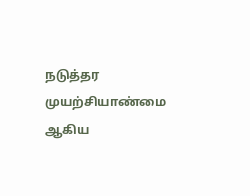நடுத்தர முயற்சியாண்மை ஆகிய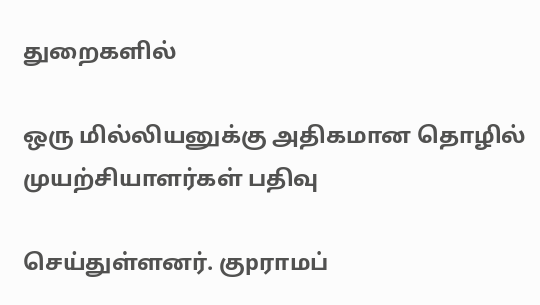துறைகளில்

ஒரு மில்லியனுக்கு அதிகமான தொழில் முயற்சியாளர்கள் பதிவு

செய்துள்ளனர். குpராமப்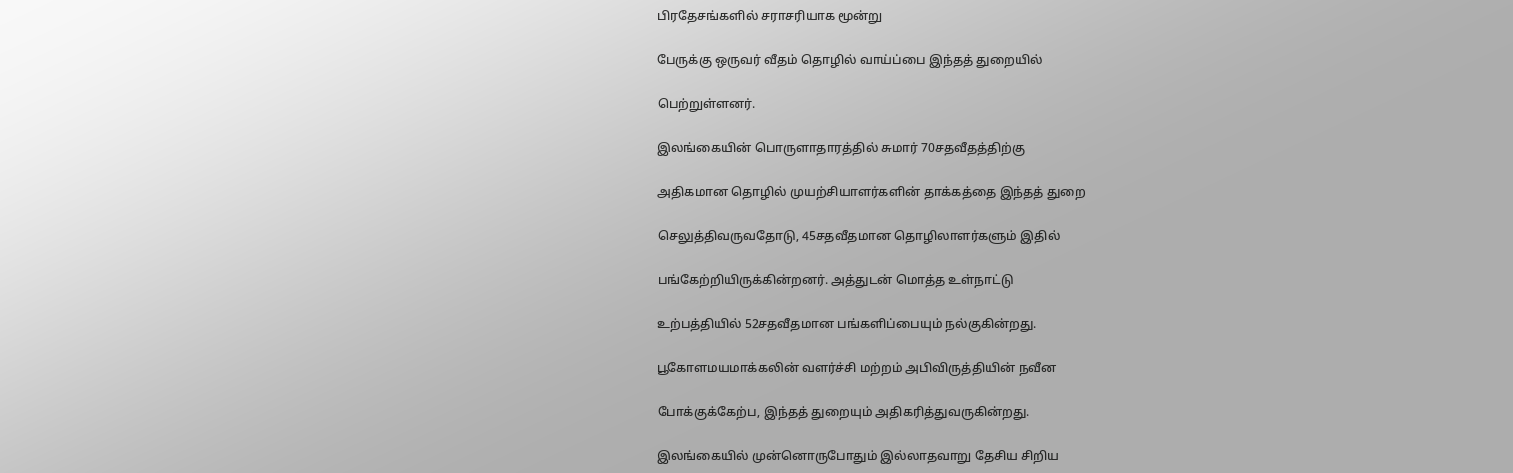பிரதேசங்களில் சராசரியாக மூன்று

பேருக்கு ஒருவர் வீதம் தொழில் வாய்ப்பை இந்தத் துறையில்

பெற்றுள்ளனர்.

இலங்கையின் பொருளாதாரத்தில் சுமார் 70சதவீதத்திற்கு

அதிகமான தொழில் முயற்சியாளர்களின் தாக்கத்தை இந்தத் துறை

செலுத்திவருவதோடு, 45சதவீதமான தொழிலாளர்களும் இதில்

பங்கேற்றியிருக்கின்றனர். அத்துடன் மொத்த உள்நாட்டு

உற்பத்தியில் 52சதவீதமான பங்களிப்பையும் நல்குகின்றது.

பூகோளமயமாக்கலின் வளர்ச்சி மற்றம் அபிவிருத்தியின் நவீன

போக்குக்கேற்ப, இந்தத் துறையும் அதிகரித்துவருகின்றது.

இலங்கையில் முன்னொருபோதும் இல்லாதவாறு தேசிய சிறிய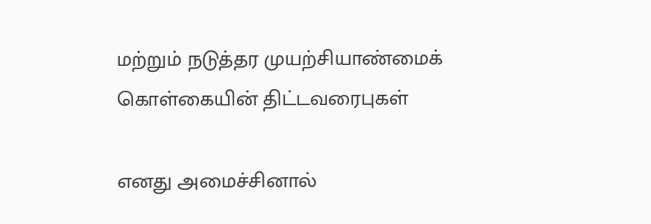மற்றும் நடுத்தர முயற்சியாண்மைக் கொள்கையின் திட்டவரைபுகள்

எனது அமைச்சினால்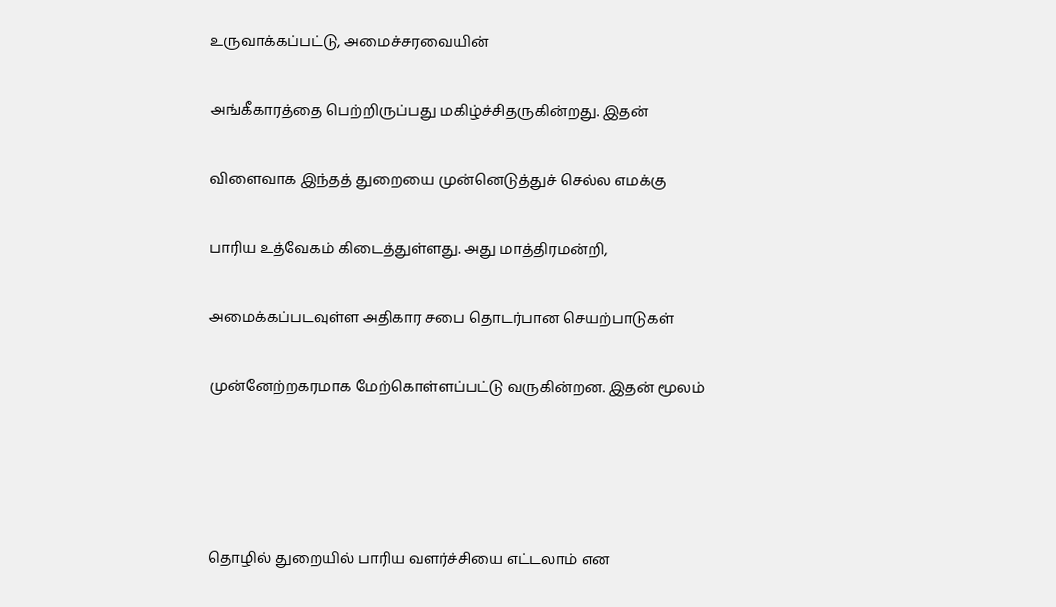உருவாக்கப்பட்டு, அமைச்சரவையின்

அங்கீகாரத்தை பெற்றிருப்பது மகிழ்ச்சிதருகின்றது. இதன்

விளைவாக இந்தத் துறையை முன்னெடுத்துச் செல்ல எமக்கு

பாரிய உத்வேகம் கிடைத்துள்ளது. அது மாத்திரமன்றி,

அமைக்கப்படவுள்ள அதிகார சபை தொடர்பான செயற்பாடுகள்

முன்னேற்றகரமாக மேற்கொள்ளப்பட்டு வருகின்றன. இதன் மூலம்




தொழில் துறையில் பாரிய வளர்ச்சியை எட்டலாம் என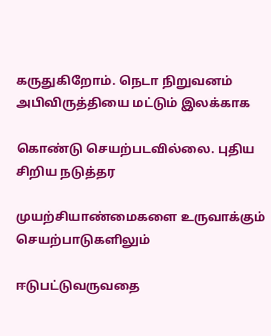கருதுகிறோம். நெடா நிறுவனம் அபிவிருத்தியை மட்டும் இலக்காக

கொண்டு செயற்படவில்லை. புதிய சிறிய நடுத்தர

முயற்சியாண்மைகளை உருவாக்கும் செயற்பாடுகளிலும்

ஈடுபட்டுவருவதை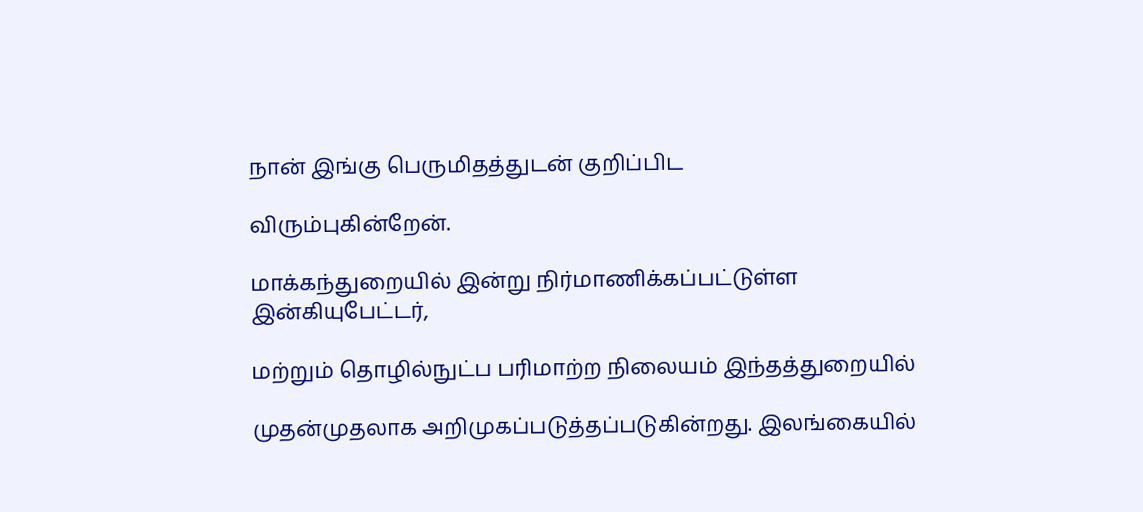நான் இங்கு பெருமிதத்துடன் குறிப்பிட

விரும்புகின்றேன்.

மாக்கந்துறையில் இன்று நிர்மாணிக்கப்பட்டுள்ள இன்கியுபேட்டர்,

மற்றும் தொழில்நுட்ப பரிமாற்ற நிலையம் இந்தத்துறையில்

முதன்முதலாக அறிமுகப்படுத்தப்படுகின்றது. இலங்கையில்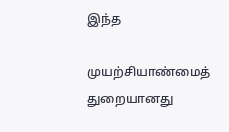இந்த

முயற்சியாண்மைத் துறையானது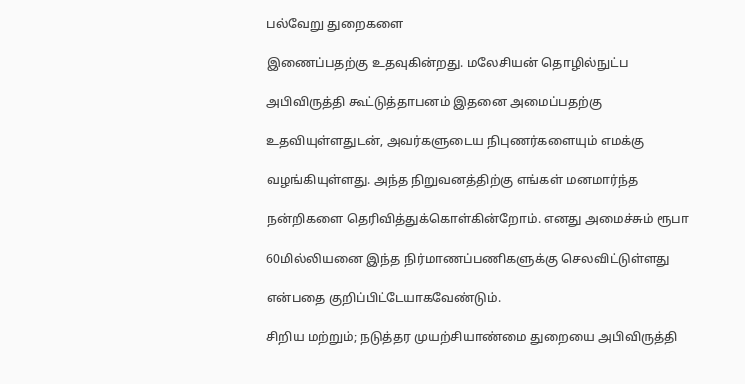பல்வேறு துறைகளை

இணைப்பதற்கு உதவுகின்றது. மலேசியன் தொழில்நுட்ப

அபிவிருத்தி கூட்டுத்தாபனம் இதனை அமைப்பதற்கு

உதவியுள்ளதுடன், அவர்களுடைய நிபுணர்களையும் எமக்கு

வழங்கியுள்ளது. அந்த நிறுவனத்திற்கு எங்கள் மனமார்ந்த

நன்றிகளை தெரிவித்துக்கொள்கின்றோம். எனது அமைச்சும் ரூபா

60மில்லியனை இந்த நிர்மாணப்பணிகளுக்கு செலவிட்டுள்ளது

என்பதை குறிப்பிட்டேயாகவேண்டும்.

சிறிய மற்றும்; நடுத்தர முயற்சியாண்மை துறையை அபிவிருத்தி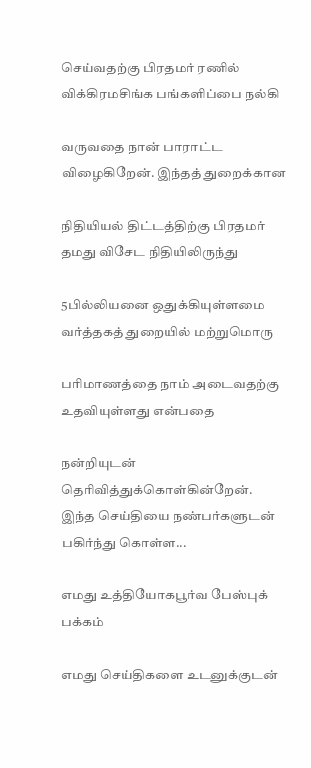செய்வதற்கு பிரதமர் ரணில் விக்கிரமசிங்க பங்களிப்பை நல்கி

வருவதை நான் பாராட்ட விழைகிறேன். இந்தத் துறைக்கான

நிதியியல் திட்டத்திற்கு பிரதமர் தமது விசேட நிதியிலிருந்து

5பில்லியனை ஒதுக்கியுள்ளமை வர்த்தகத் துறையில் மற்றுமொரு

பரிமாணத்தை நாம் அடைவதற்கு உதவியுள்ளது என்பதை

நன்றியுடன் தெரிவித்துக்கொள்கின்றேன்.
இந்த செய்தியை நண்பர்களுடன் பகிர்ந்து கொள்ள...

எமது உத்தியோகபூர்வ பேஸ்புக் பக்கம்

எமது செய்திகளை உடனுக்குடன்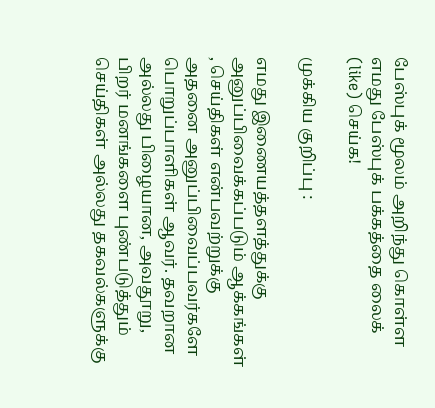பேஸ்புக் மூலம் அறிந்து கொள்ள எமது பேஸ்புக் பக்கத்தை லைக் (like) செய்க!

முக்கிய குறிப்பு :

எமது இணையத்தளத்துக்கு அனுப்பிவைக்கப்படும் ஆக்கங்கள் , செய்திகள் என்பவற்றுக்கு அதனை அனுப்பிவைப்பவர்களே பொறுப்பாளிகள் ஆவர். தவறான அல்லது பிழையான, அவதூறு, பிறர் மனங்களை புண்படுத்தும் செய்திகள் அல்லது தகவல்களுக்கு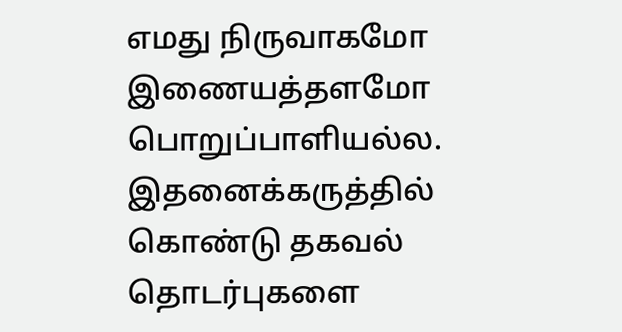எமது நிருவாகமோ இணையத்தளமோ பொறுப்பாளியல்ல. இதனைக்கருத்தில் கொண்டு தகவல் தொடர்புகளை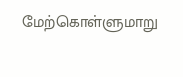மேற்கொள்ளுமாறு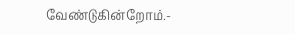வேண்டுகின்றோம்.-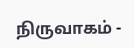நிருவாகம் -